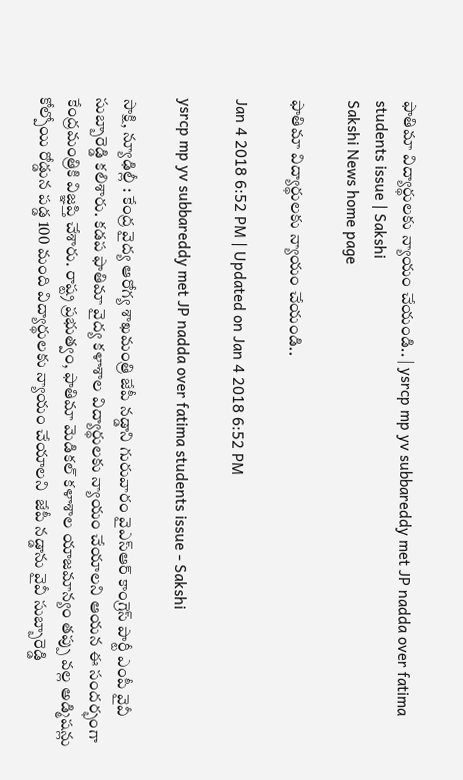ఫాతిమా విద్యార్థులకు న్యాయం చేయండి.. | ysrcp mp yv subbareddy met JP nadda over fatima students issue | Sakshi
Sakshi News home page

ఫాతిమా విద్యార్థులకు న్యాయం చేయండి..

Jan 4 2018 6:52 PM | Updated on Jan 4 2018 6:52 PM

ysrcp mp yv subbareddy met JP nadda over fatima students issue - Sakshi

సాక్షి, న్యూఢిల్లీ : కేంద్ర వైద్య ఆరోగ్య శాఖమంత్రి జేపీ నడ్డాని గురువారం వైఎస్‌ఆర్ కాంగ్రెస్‌ పార్టీ ఎంపీ వైవీ సుబ్బారెడ్డి కలిశారు. కడప ఫాతిమా వైద్య కళాశాల విద్యార్థులకు న్యాయం చేయాలని ఆయన ఈ సందర్భంగా కేంద్రమంత్రికి విజ్ఞప్తి చేశారు. రాష్ట్ర ప్రభుత్వం, ఫాతిమా మెడికల్‌ కళాశాల యాజమాన్యం తప్పు వల్ల అడ్మిషన్లు కోల్పోయి రోడ్డున పడ్డ 100 మంది విద్యార్థులకు న్యాయం చేయాలని  జేపీ నడ్డాను వైవీ సుబ్బారెడ్డి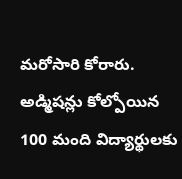మరోసారి కోరారు.  అడ్మిషన్లు కోల్పోయిన 100 మంది విద్యార్థులకు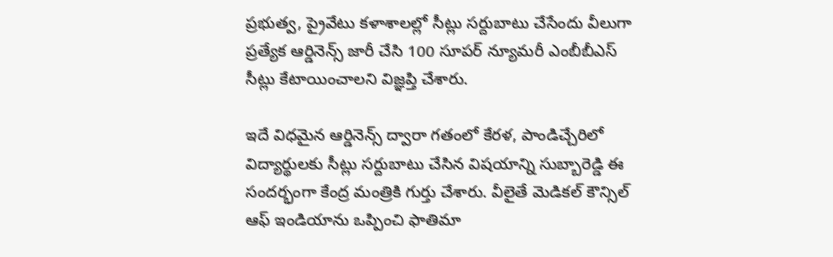ప్రభుత్వ, ప్రైవేటు కళాశాలల్లో సీట్లు సర్దుబాటు చేసేందు వీలుగా ప్రత్యేక ఆర్డినెన్స్‌ జారీ చేసి 100 సూపర్‌ న్యూమరీ ఎంబీబీఎస్‌ సీట్లు కేటాయించాలని విజ్ఞప్తి చేశారు.

ఇదే విధమైన ఆర్డినెన్స్‌ ద్వారా గతంలో కేరళ, పాండిచ్చేరిలో విద్యార్థులకు సీట్లు సర్దుబాటు చేసిన విషయాన్ని సుబ్బారెడ్డి ఈ సందర్భంగా కేంద్ర మంత్రికి గుర్తు చేశారు. వీలైతే మెడికల్‌ కౌన్సిల్‌ ఆఫ్‌ ఇండియాను ఒప్పించి ఫాతిమా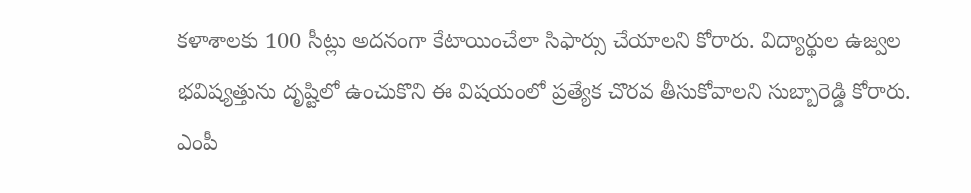కళాశాలకు 100 సీట్లు అదనంగా కేటాయించేలా సిఫార్సు చేయాలని కోరారు. విద్యార్థుల ఉజ్వల భవిష్యత్తును దృష్టిలో ఉంచుకొని ఈ విషయంలో ప్రత్యేక చొరవ తీసుకోవాలని సుబ్బారెడ్డి కోరారు. ఎంపీ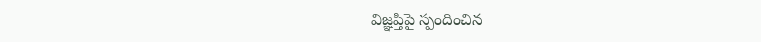విజ్ఞప్తిపై స్పందించిన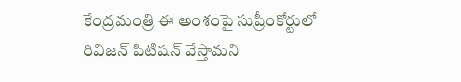కేంద్రమంత్రి ఈ అంశంపై సుప్రీంకోర్టులో రివిజన్‌ పిటిషన్‌ వేస్తామని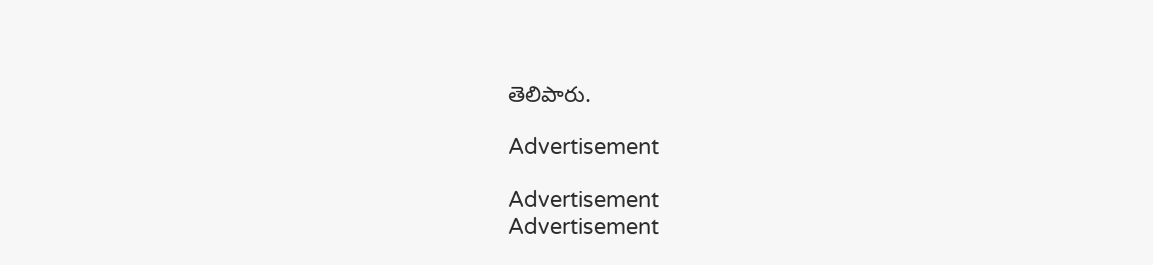తెలిపారు.

Advertisement

Advertisement
Advertisement